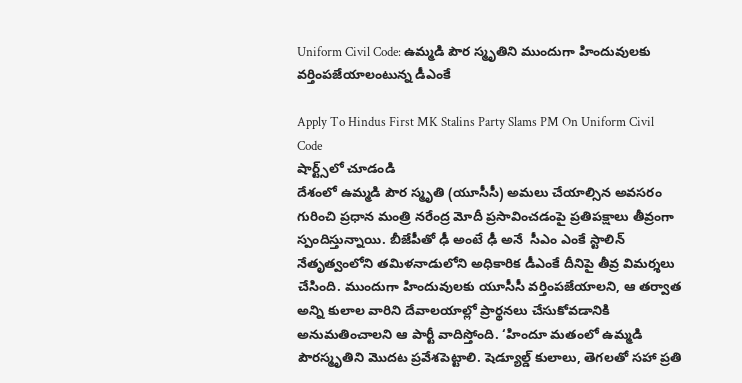Uniform Civil Code: ఉమ్మడి పౌర స్మృతిని ముందుగా హిందువులకు వర్తింపజేయాలంటున్న డీఎంకే

Apply To Hindus First MK Stalins Party Slams PM On Uniform Civil Code
షార్ట్స్‌లో చూడండి
దేశంలో ఉమ్మడి పౌర స్మృతి (యూసీసీ) అమలు చేయాల్సిన అవసరం గురించి ప్రధాన మంత్రి నరేంద్ర మోదీ ప్రసావించడంపై ప్రతిపక్షాలు తీవ్రంగా స్పందిస్తున్నాయి. బీజేపీతో ఢీ అంటే ఢీ అనే  సీఎం ఎంకే స్టాలిన్ నేతృత్వంలోని తమిళనాడులోని అధికారిక డీఎంకే దీనిపై తీవ్ర విమర్శలు చేసింది. ముందుగా హిందువులకు యూసీసీ వర్తింపజేయాలని, ఆ తర్వాత అన్ని కులాల వారిని దేవాలయాల్లో ప్రార్థనలు చేసుకోవడానికి అనుమతించాలని ఆ పార్టీ వాదిస్తోంది. ‘హిందూ మతంలో ఉమ్మడి పౌరస్మృతిని మొదట ప్రవేశపెట్టాలి. షెడ్యూల్డ్ కులాలు, తెగలతో సహా ప్రతి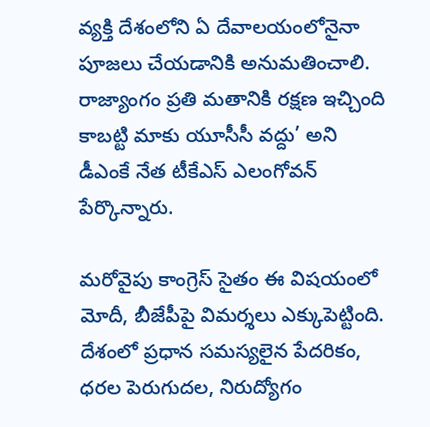వ్యక్తి దేశంలోని ఏ దేవాలయంలోనైనా పూజలు చేయడానికి అనుమతించాలి. రాజ్యాంగం ప్రతి మతానికి రక్షణ ఇచ్చింది కాబట్టి మాకు యూసీసీ వద్దు’ అని డీఎంకే నేత టీకేఎస్ ఎలంగోవన్ పేర్కొన్నారు.

మరోవైపు కాంగ్రెస్ సైతం ఈ విషయంలో మోదీ, బీజేపీపై విమర్శలు ఎక్కుపెట్టింది. దేశంలో ప్రధాన సమస్యలైన పేదరికం, ధరల పెరుగుదల, నిరుద్యోగం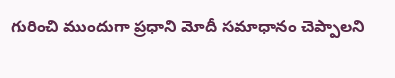గురించి ముందుగా ప్రధాని మోదీ సమాధానం చెప్పాలని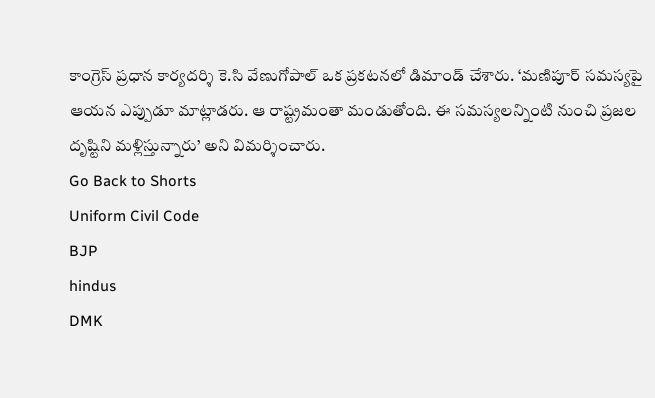కాంగ్రెస్ ప్రధాన కార్యదర్శి కె.సి వేణుగోపాల్ ఒక ప్రకటనలో డిమాండ్ చేశారు. ‘మణిపూర్ సమస్యపై ఆయన ఎప్పుడూ మాట్లాడరు. ఆ రాష్ట్రమంతా మండుతోంది. ఈ సమస్యలన్నింటి నుంచి ప్రజల దృష్టిని మళ్లిస్తున్నారు’ అని విమర్శించారు.
Go Back to Shorts
Uniform Civil Code
BJP
hindus
DMK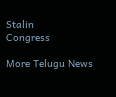Stalin
Congress

More Telugu News